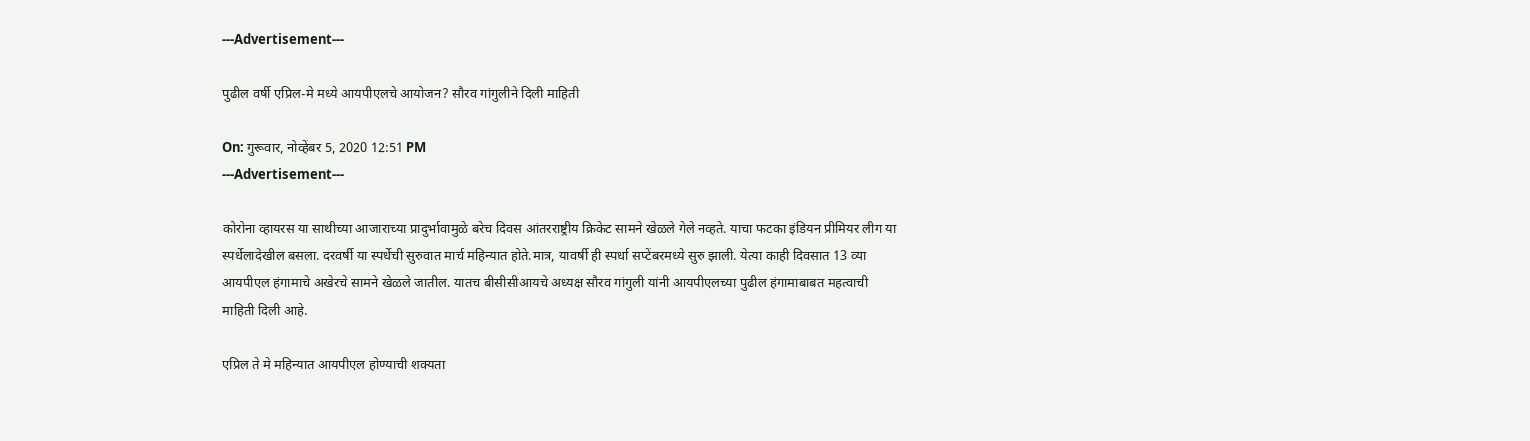---Advertisement---

पुढील वर्षी एप्रिल-मे मध्ये आयपीएलचे आयोजन? सौरव गांगुलीने दिली माहिती

On: गुरूवार, नोव्हेंबर 5, 2020 12:51 PM
---Advertisement---

कोरोना व्हायरस या साथीच्या आजाराच्या प्रादुर्भावामुळे बरेच दिवस आंतरराष्ट्रीय क्रिकेट सामने खेळले गेले नव्हते. याचा फटका इंडियन प्रीमियर लीग या स्पर्धेलादेखील बसला. दरवर्षी या स्पर्धेची सुरुवात मार्च महिन्यात होते.मात्र, यावर्षी ही स्पर्धा सप्टेंबरमध्ये सुरु झाली. येत्या काही दिवसात 13 व्या आयपीएल हंगामाचे अखेरचे सामने खेळले जातील. यातच बीसीसीआयचे अध्यक्ष सौरव गांगुली यांनी आयपीएलच्या पुढील हंगामाबाबत महत्वाची माहिती दिली आहे.

एप्रिल ते मे महिन्यात आयपीएल होण्याची शक्यता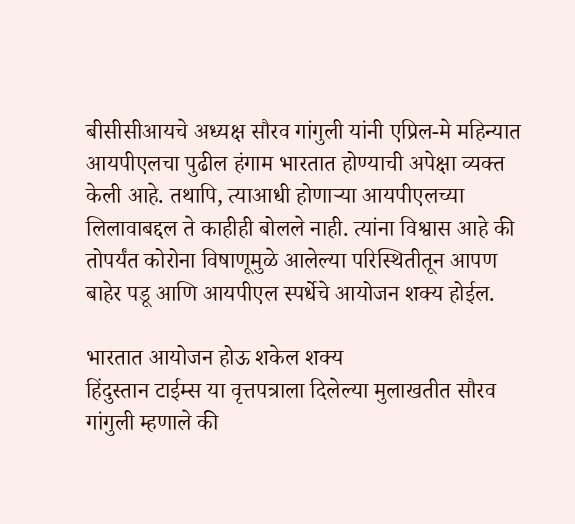बीसीसीआयचे अध्यक्ष सौरव गांगुली यांनी एप्रिल-मे महिन्यात आयपीएलचा पुढील हंगाम भारतात होण्याची अपेक्षा व्यक्त केली आहे. तथापि, त्याआधी होणाऱ्या आयपीएलच्या लिलावाबद्दल ते काहीही बोलले नाही. त्यांना विश्वास आहे की तोपर्यंत कोरोना विषाणूमुळे आलेल्या परिस्थितीतून आपण बाहेर पडू आणि आयपीएल स्पर्धेचे आयोजन शक्य होईल.

भारतात आयोजन होऊ शकेल शक्य
हिंदुस्तान टाईम्स या वृत्तपत्राला दिलेल्या मुलाखतीत सौरव गांगुली म्हणाले की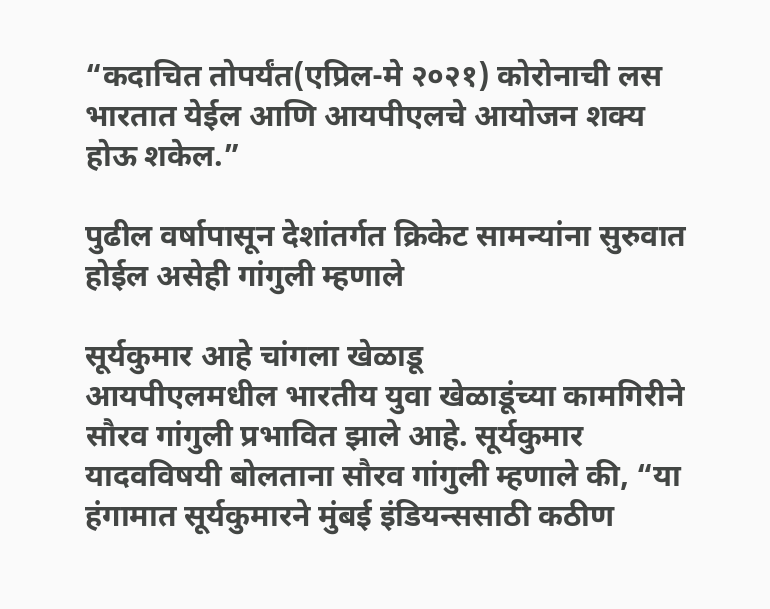“कदाचित तोपर्यंत(एप्रिल-मे २०२१) कोरोनाची लस भारतात येईल आणि आयपीएलचे आयोजन शक्य होऊ शकेल.”

पुढील वर्षापासून देशांतर्गत क्रिकेट सामन्यांना सुरुवात होईल असेही गांगुली म्हणाले

सूर्यकुमार आहे चांगला खेळाडू
आयपीएलमधील भारतीय युवा खेळाडूंच्या कामगिरीने सौरव गांगुली प्रभावित झाले आहे. सूर्यकुमार यादवविषयी बोलताना सौरव गांगुली म्हणाले की, “या हंगामात सूर्यकुमारने मुंबई इंडियन्ससाठी कठीण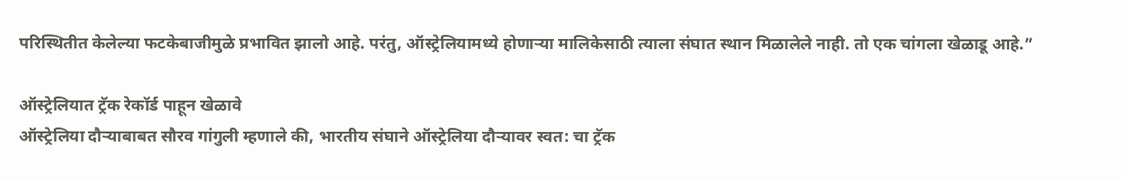परिस्थितीत केलेल्या फटकेबाजीमुळे प्रभावित झालो आहे. परंतु, ऑस्ट्रेलियामध्ये होणाऱ्या मालिकेसाठी त्याला संघात स्थान मिळालेले नाही. तो एक चांगला खेळाडू आहे.”

ऑस्ट्रेलियात ट्रॅक रेकॉर्ड पाहून खेळावे
ऑस्ट्रेलिया दौऱ्याबाबत सौरव गांगुली म्हणाले की, भारतीय संघाने ऑस्ट्रेलिया दौऱ्यावर स्वत: चा ट्रॅक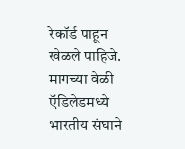रेकॉर्ड पाहून खेळले पाहिजे. मागच्या वेळी ऍडिलेडमध्ये भारतीय संघाने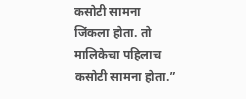कसोटी सामना जिंकला होता. तो मालिकेचा पहिलाच कसोटी सामना होता.”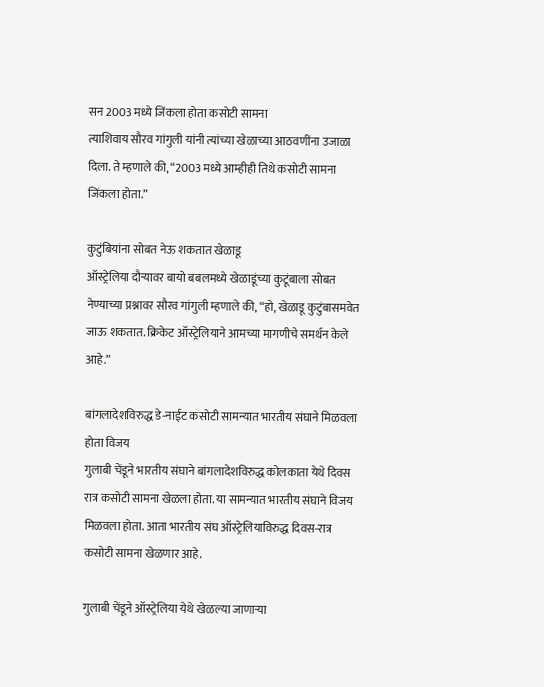सन 2003 मध्ये जिंकला होता कसोटी सामना
त्याशिवाय सौरव गांगुली यांनी त्यांच्या खेळाच्या आठवणींना उजाळा दिला. ते म्हणाले की, “2003 मध्ये आम्हीही तिथे कसोटी सामना जिंकला होता.”

कुटुंबियांना सोबत नेऊ शकतात खेळाडू
ऑस्ट्रेलिया दौर्‍यावर बायो बबलमध्ये खेळाडूंच्या कुटूंबाला सोबत नेण्याच्या प्रश्नावर सौरव गांगुली म्हणाले की, “हो, खेळाडू कुटुंबासमवेत जाऊ शकतात. क्रिकेट ऑस्ट्रेलियाने आमच्या मागणीचे समर्थन केले आहे.”

बांगलादेशविरुद्ध डे-नाईट कसोटी सामन्यात भारतीय संघाने मिळवला होता विजय
गुलाबी चेंडूने भारतीय संघाने बांगलादेशविरुद्ध कोलकाता येथे दिवस रात्र कसोटी सामना खेळला होता. या सामन्यात भारतीय संघाने विजय मिळवला होता. आता भारतीय संघ ऑस्ट्रेलियाविरुद्ध दिवस-रात्र कसोटी सामना खेळणार आहे.

गुलाबी चेंडूने ऑस्ट्रेलिया येथे खेळल्या जाणाऱ्या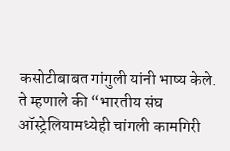कसोटीबाबत गांगुली यांनी भाष्य केले. ते म्हणाले की “भारतीय संघ ऑस्ट्रेलियामध्येही चांगली कामगिरी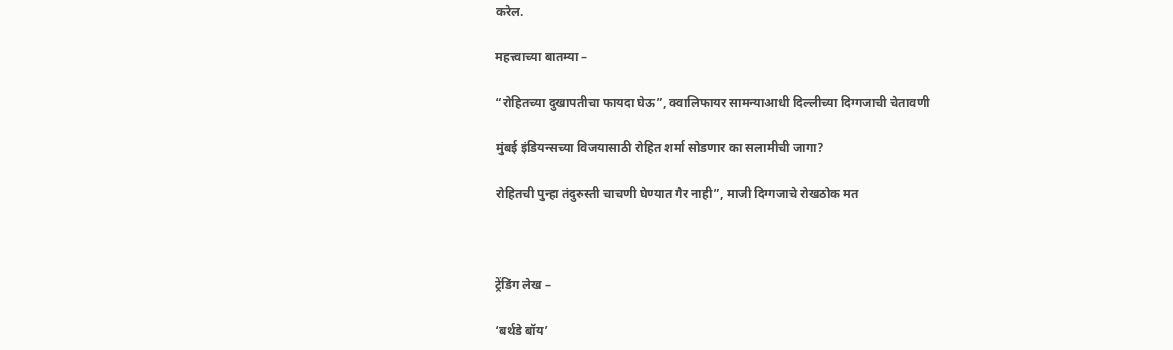करेल.

महत्त्वाच्या बातम्या –

“रोहितच्या दुखापतीचा फायदा घेऊ”, क्वालिफायर सामन्याआधी दिल्लीच्या दिग्गजाची चेतावणी

मुंबई इंडियन्सच्या विजयासाठी रोहित शर्मा सोडणार का सलामीची जागा?

रोहितची पुन्हा तंदुरुस्ती चाचणी घेण्यात गैर नाही”, माजी दिग्गजाचे रोखठोक मत



ट्रेंडिंग लेख –

‘बर्थडे बॉय’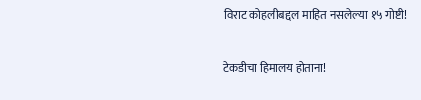विराट कोहलीबद्दल माहित नसलेल्या १५ गोष्टी!

टेकडीचा हिमालय होताना!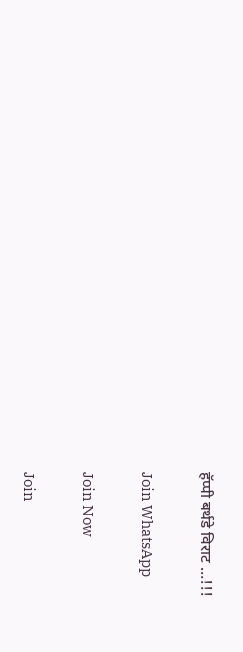हॅप्पी बर्थडे विराट …!!!

Join WhatsApp

Join Now

Join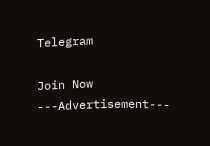Telegram

Join Now
---Advertisement---